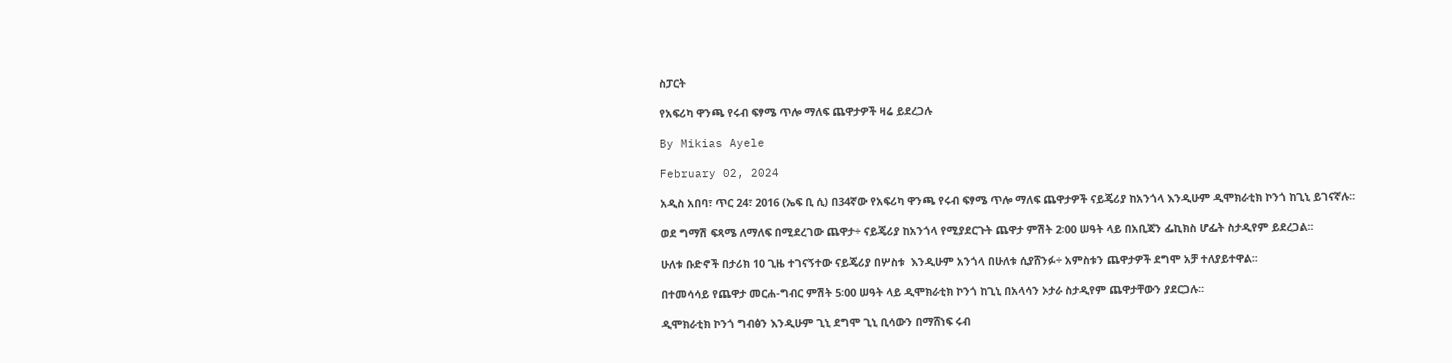ስፓርት

የአፍሪካ ዋንጫ የሩብ ፍፃሜ ጥሎ ማለፍ ጨዋታዎች ዛሬ ይደረጋሉ

By Mikias Ayele

February 02, 2024

አዲስ አበባ፣ ጥር 24፣ 2016 (ኤፍ ቢ ሲ) በ34ኛው የአፍሪካ ዋንጫ የሩብ ፍፃሜ ጥሎ ማለፍ ጨዋታዎች ናይጄሪያ ከአንጎላ እንዲሁም ዲሞክራቲክ ኮንጎ ከጊኒ ይገናኛሉ፡፡

ወደ ግማሽ ፍጻሜ ለማለፍ በሚደረገው ጨዋታ÷ ናይጄሪያ ከአንጎላ የሚያደርጉት ጨዋታ ምሽት 2፡00 ሠዓት ላይ በአቢጃን ፌኪክስ ሆፌት ስታዲየም ይደረጋል፡፡

ሁለቱ ቡድኖች በታሪክ 10 ጊዜ ተገናኝተው ናይጄሪያ በሦስቱ  እንዲሁም አንጎላ በሁለቱ ሲያሸንፉ÷ አምስቱን ጨዋታዎች ደግሞ አቻ ተለያይተዋል፡፡

በተመሳሳይ የጨዋታ መርሐ-ግብር ምሽት 5፡00 ሠዓት ላይ ዲሞክራቲክ ኮንጎ ከጊኒ በአላሳን ኦታራ ስታዲየም ጨዋታቸውን ያደርጋሉ፡፡

ዲሞክራቲክ ኮንጎ ግብፅን እንዲሁም ጊኒ ደግሞ ጊኒ ቢሳውን በማሸነፍ ሩብ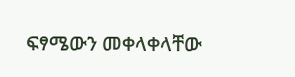ፍፃሜውን መቀላቀላቸው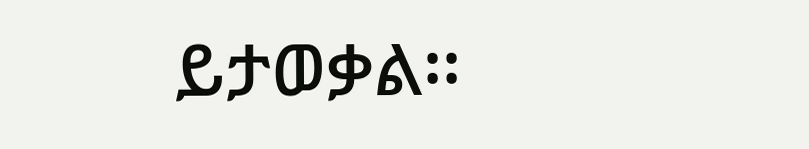ይታወቃል፡፡